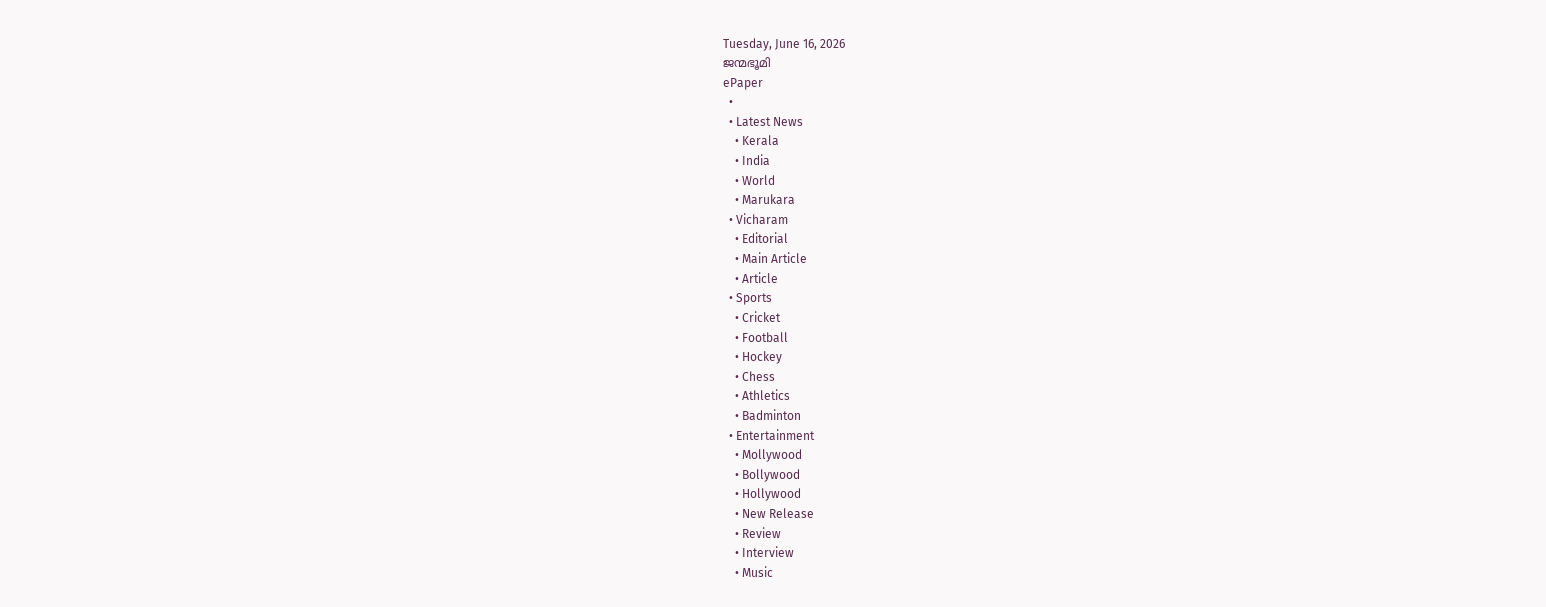Tuesday, June 16, 2026
ജന്മഭൂമി
ePaper
  •
  • Latest News
    • Kerala
    • India
    • World
    • Marukara
  • Vicharam
    • Editorial
    • Main Article
    • Article
  • Sports
    • Cricket
    • Football
    • Hockey
    • Chess
    • Athletics
    • Badminton
  • Entertainment
    • Mollywood
    • Bollywood
    • Hollywood
    • New Release
    • Review
    • Interview
    • Music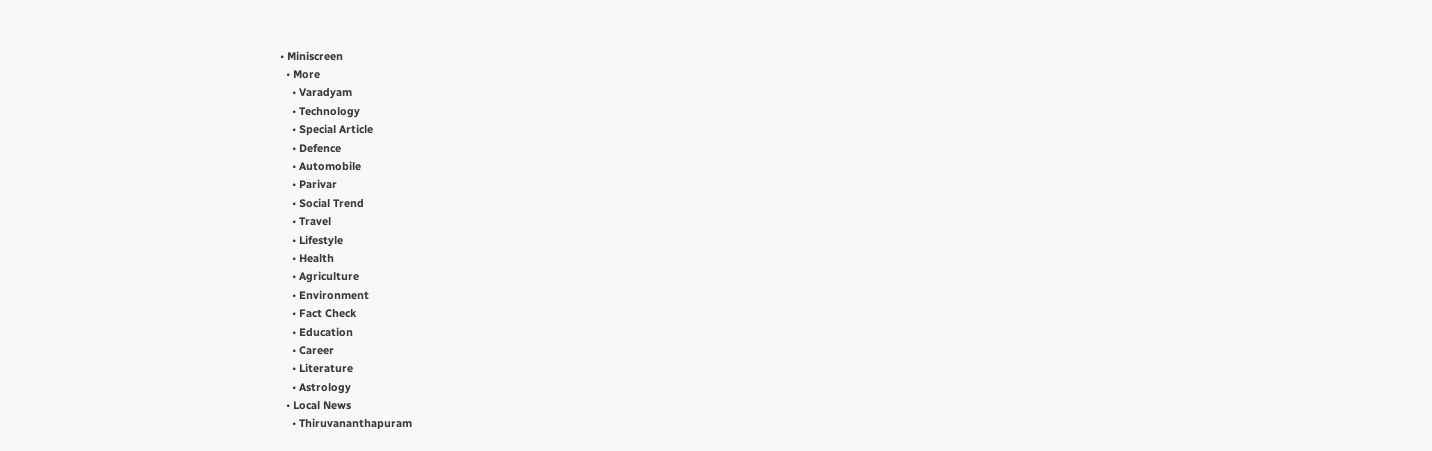• Miniscreen
  • More
    • Varadyam
    • Technology
    • Special Article
    • Defence
    • Automobile
    • Parivar
    • Social Trend
    • Travel
    • Lifestyle
    • Health
    • Agriculture
    • Environment
    • Fact Check
    • Education
    • Career
    • Literature
    • Astrology
  • Local News
    • Thiruvananthapuram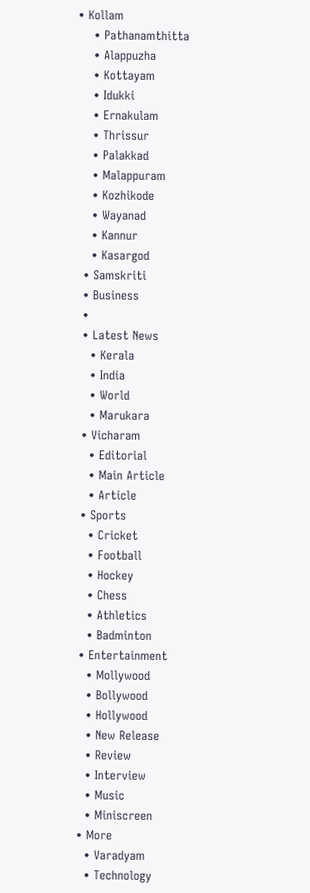• Kollam
    • Pathanamthitta
    • Alappuzha
    • Kottayam
    • Idukki
    • Ernakulam
    • Thrissur
    • Palakkad
    • Malappuram
    • Kozhikode
    • Wayanad
    • Kannur
    • Kasargod
  • Samskriti
  • Business
  •
  • Latest News
    • Kerala
    • India
    • World
    • Marukara
  • Vicharam
    • Editorial
    • Main Article
    • Article
  • Sports
    • Cricket
    • Football
    • Hockey
    • Chess
    • Athletics
    • Badminton
  • Entertainment
    • Mollywood
    • Bollywood
    • Hollywood
    • New Release
    • Review
    • Interview
    • Music
    • Miniscreen
  • More
    • Varadyam
    • Technology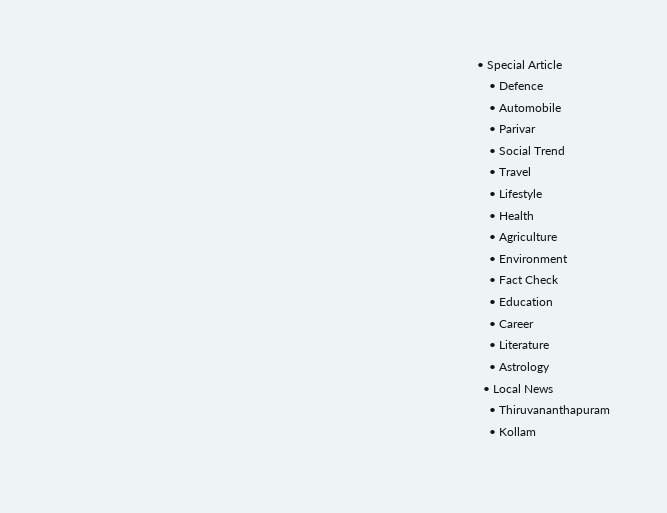• Special Article
    • Defence
    • Automobile
    • Parivar
    • Social Trend
    • Travel
    • Lifestyle
    • Health
    • Agriculture
    • Environment
    • Fact Check
    • Education
    • Career
    • Literature
    • Astrology
  • Local News
    • Thiruvananthapuram
    • Kollam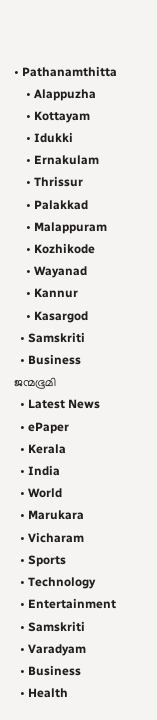• Pathanamthitta
    • Alappuzha
    • Kottayam
    • Idukki
    • Ernakulam
    • Thrissur
    • Palakkad
    • Malappuram
    • Kozhikode
    • Wayanad
    • Kannur
    • Kasargod
  • Samskriti
  • Business
ജന്മഭൂമി
  • Latest News
  • ePaper
  • Kerala
  • India
  • World
  • Marukara
  • Vicharam
  • Sports
  • Technology
  • Entertainment
  • Samskriti
  • Varadyam
  • Business
  • Health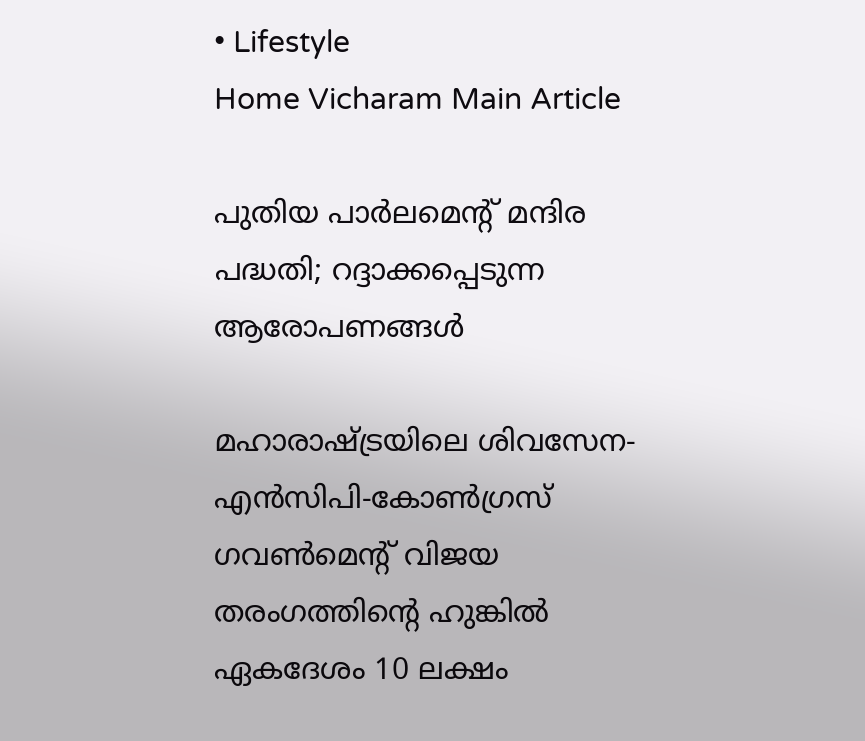• Lifestyle
Home Vicharam Main Article

പുതിയ പാര്‍ലമെന്റ് മന്ദിര പദ്ധതി; റദ്ദാക്കപ്പെടുന്ന ആരോപണങ്ങള്‍

മഹാരാഷ്‌ട്രയിലെ ശിവസേന-എന്‍സിപി-കോണ്‍ഗ്രസ് ഗവണ്‍മെന്റ് വിജയ തരംഗത്തിന്റെ ഹുങ്കില്‍ ഏകദേശം 10 ലക്ഷം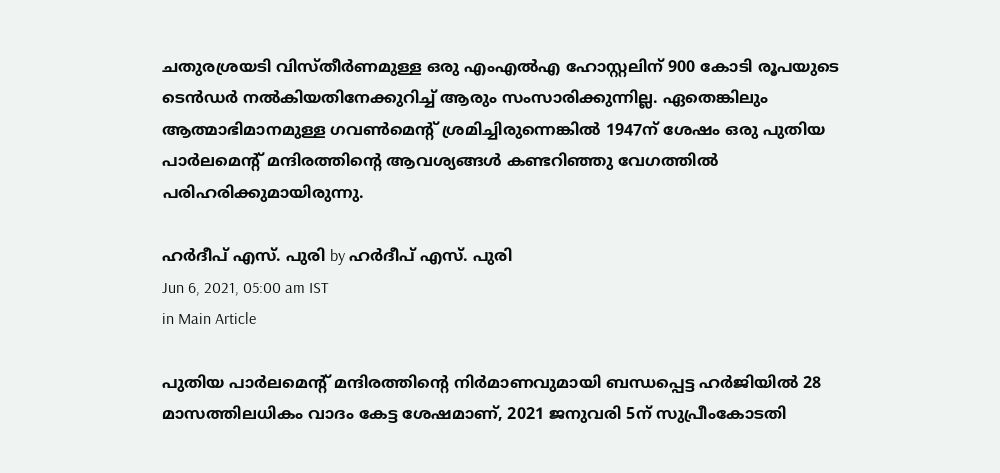ചതുരശ്രയടി വിസ്തീര്‍ണമുള്ള ഒരു എംഎല്‍എ ഹോസ്റ്റലിന് 900 കോടി രൂപയുടെ ടെന്‍ഡര്‍ നല്‍കിയതിനേക്കുറിച്ച് ആരും സംസാരിക്കുന്നില്ല. ഏതെങ്കിലും ആത്മാഭിമാനമുള്ള ഗവണ്‍മെന്റ് ശ്രമിച്ചിരുന്നെങ്കില്‍ 1947ന് ശേഷം ഒരു പുതിയ പാര്‍ലമെന്റ് മന്ദിരത്തിന്റെ ആവശ്യങ്ങള്‍ കണ്ടറിഞ്ഞു വേഗത്തില്‍ പരിഹരിക്കുമായിരുന്നു.

ഹര്‍ദീപ് എസ്. പുരി by ഹര്‍ദീപ് എസ്. പുരി
Jun 6, 2021, 05:00 am IST
in Main Article

പുതിയ പാര്‍ലമെന്റ് മന്ദിരത്തിന്റെ നിര്‍മാണവുമായി ബന്ധപ്പെട്ട ഹര്‍ജിയില്‍ 28 മാസത്തിലധികം വാദം കേട്ട ശേഷമാണ്, 2021 ജനുവരി 5ന് സുപ്രീംകോടതി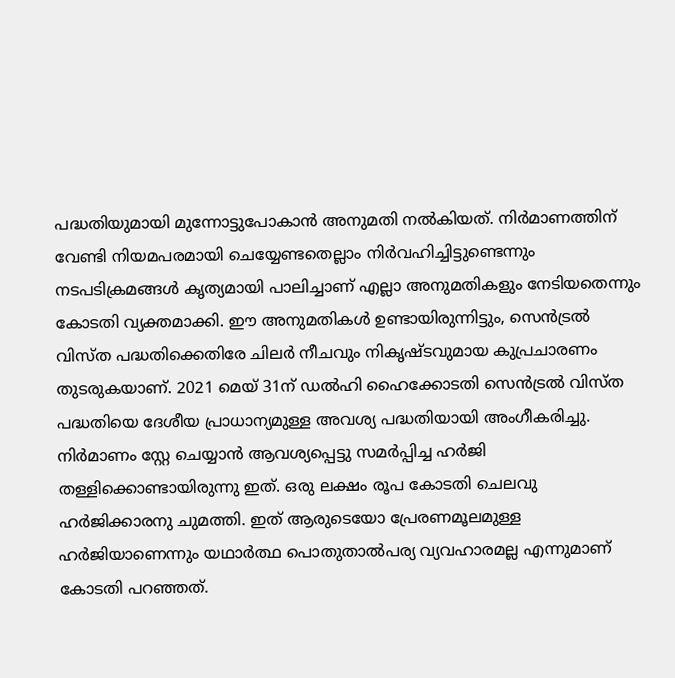പദ്ധതിയുമായി മുന്നോട്ടുപോകാന്‍ അനുമതി നല്‍കിയത്. നിര്‍മാണത്തിന് വേണ്ടി നിയമപരമായി ചെയ്യേണ്ടതെല്ലാം നിര്‍വഹിച്ചിട്ടുണ്ടെന്നും നടപടിക്രമങ്ങള്‍ കൃത്യമായി പാലിച്ചാണ് എല്ലാ അനുമതികളും നേടിയതെന്നും കോടതി വ്യക്തമാക്കി. ഈ അനുമതികള്‍ ഉണ്ടായിരുന്നിട്ടും, സെന്‍ട്രല്‍ വിസ്ത പദ്ധതിക്കെതിരേ ചിലര്‍ നീചവും നികൃഷ്ടവുമായ കുപ്രചാരണം തുടരുകയാണ്. 2021 മെയ് 31ന് ഡല്‍ഹി ഹൈക്കോടതി സെന്‍ട്രല്‍ വിസ്ത പദ്ധതിയെ ദേശീയ പ്രാധാന്യമുള്ള അവശ്യ പദ്ധതിയായി അംഗീകരിച്ചു. നിര്‍മാണം സ്റ്റേ ചെയ്യാന്‍ ആവശ്യപ്പെട്ടു സമര്‍പ്പിച്ച ഹര്‍ജി തള്ളിക്കൊണ്ടായിരുന്നു ഇത്. ഒരു ലക്ഷം രൂപ കോടതി ചെലവു ഹര്‍ജിക്കാരനു ചുമത്തി. ഇത് ആരുടെയോ പ്രേരണമൂലമുള്ള ഹര്‍ജിയാണെന്നും യഥാര്‍ത്ഥ പൊതുതാല്‍പര്യ വ്യവഹാരമല്ല എന്നുമാണ് കോടതി പറഞ്ഞത്.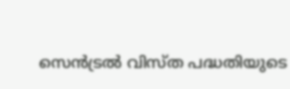സെന്‍ട്രല്‍ വിസ്ത പദ്ധതിയുടെ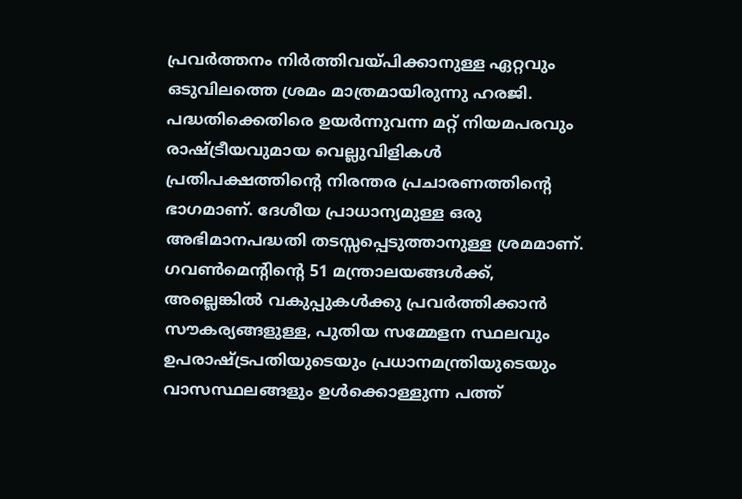പ്രവര്‍ത്തനം നിര്‍ത്തിവയ്‌പിക്കാനുള്ള ഏറ്റവും ഒടുവിലത്തെ ശ്രമം മാത്രമായിരുന്നു ഹരജി. പദ്ധതിക്കെതിരെ ഉയര്‍ന്നുവന്ന മറ്റ് നിയമപരവും രാഷ്‌ട്രീയവുമായ വെല്ലുവിളികള്‍ പ്രതിപക്ഷത്തിന്റെ നിരന്തര പ്രചാരണത്തിന്റെ ഭാഗമാണ്. ദേശീയ പ്രാധാന്യമുള്ള ഒരു അഭിമാനപദ്ധതി തടസ്സപ്പെടുത്താനുള്ള ശ്രമമാണ്. ഗവണ്‍മെന്റിന്റെ 51 മന്ത്രാലയങ്ങള്‍ക്ക്, അല്ലെങ്കില്‍ വകുപ്പുകള്‍ക്കു പ്രവര്‍ത്തിക്കാന്‍ സൗകര്യങ്ങളുള്ള, പുതിയ സമ്മേളന സ്ഥലവും ഉപരാഷ്‌ട്രപതിയുടെയും പ്രധാനമന്ത്രിയുടെയും വാസസ്ഥലങ്ങളും ഉള്‍ക്കൊള്ളുന്ന പത്ത്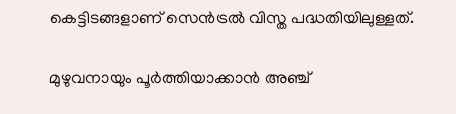കെട്ടിടങ്ങളാണ് സെന്‍ട്രല്‍ വിസ്ത പദ്ധതിയിലുള്ളത്.

മുഴുവനായും പൂര്‍ത്തിയാക്കാന്‍ അഞ്ച്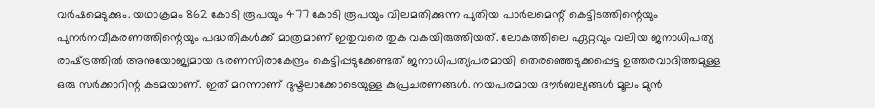വര്‍ഷമെടുക്കും. യഥാക്രമം 862 കോടി രൂപയും 477 കോടി രൂപയും വിലമതിക്കുന്ന പുതിയ പാര്‍ലമെന്റ് കെട്ടിടത്തിന്റെയും പുനര്‍നവീകരണത്തിന്റെയും പദ്ധതികള്‍ക്ക് മാത്രമാണ് ഇതുവരെ തുക വകയിരുത്തിയത്. ലോകത്തിലെ ഏറ്റവും വലിയ ജനാധിപത്യ രാഷ്‌ട്രത്തില്‍ അനുയോജ്യമായ ഭരണസിരാകേന്ദ്രം കെട്ടിപ്പടുക്കേണ്ടത് ജനാധിപത്യപരമായി തെരഞ്ഞെടുക്കപ്പെട്ട ഉത്തരവാദിത്തമുള്ള ഒരു സര്‍ക്കാറിന്റ കടമയാണ്. ഇത് മറന്നാണ് ദുഷ്ടലാക്കോടെയുള്ള കുപ്രചരണങ്ങള്‍. നയപരമായ ദൗര്‍ബല്യങ്ങള്‍ മൂലം മുന്‍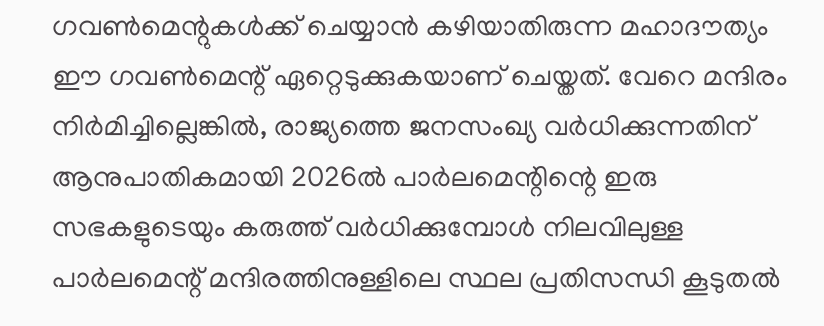ഗവണ്‍മെന്റുകള്‍ക്ക് ചെയ്യാന്‍ കഴിയാതിരുന്ന മഹാദൗത്യം ഈ ഗവണ്‍മെന്റ് ഏറ്റെടുക്കുകയാണ് ചെയ്തത്. വേറെ മന്ദിരം നിര്‍മിച്ചില്ലെങ്കില്‍, രാജ്യത്തെ ജനസംഖ്യ വര്‍ധിക്കുന്നതിന് ആനുപാതികമായി 2026ല്‍ പാര്‍ലമെന്റിന്റെ ഇരു സഭകളുടെയും കരുത്ത് വര്‍ധിക്കുമ്പോള്‍ നിലവിലുള്ള പാര്‍ലമെന്റ് മന്ദിരത്തിനുള്ളിലെ സ്ഥല പ്രതിസന്ധി കൂടുതല്‍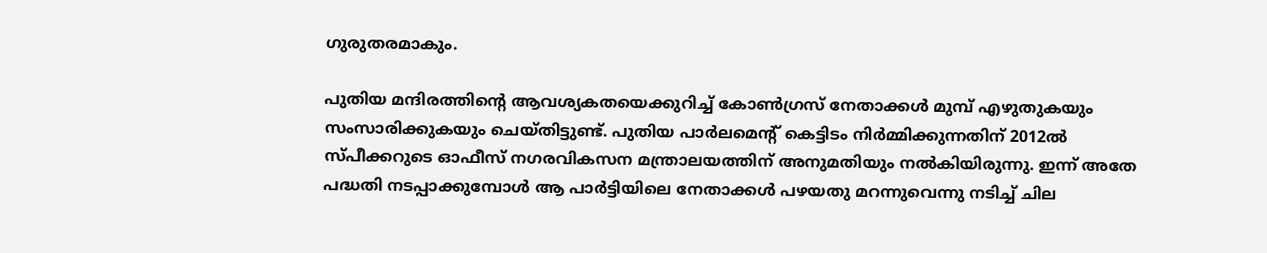ഗുരുതരമാകും.

പുതിയ മന്ദിരത്തിന്റെ ആവശ്യകതയെക്കുറിച്ച് കോണ്‍ഗ്രസ് നേതാക്കള്‍ മുമ്പ് എഴുതുകയും സംസാരിക്കുകയും ചെയ്തിട്ടുണ്ട്. പുതിയ പാര്‍ലമെന്റ് കെട്ടിടം നിര്‍മ്മിക്കുന്നതിന് 2012ല്‍ സ്പീക്കറുടെ ഓഫീസ് നഗരവികസന മന്ത്രാലയത്തിന് അനുമതിയും നല്‍കിയിരുന്നു. ഇന്ന് അതേ പദ്ധതി നടപ്പാക്കുമ്പോള്‍ ആ പാര്‍ട്ടിയിലെ നേതാക്കള്‍ പഴയതു മറന്നുവെന്നു നടിച്ച് ചില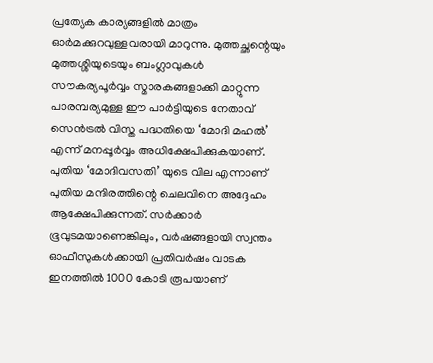പ്രത്യേക കാര്യങ്ങളില്‍ മാത്രം ഓര്‍മക്കുറവുള്ളവരായി മാറുന്നു. മുത്തച്ഛന്റെയും മുത്തശ്ശിയുടെയും ബംഗ്ലാവുകള്‍ സൗകര്യപൂര്‍വ്വം സ്മാരകങ്ങളാക്കി മാറ്റുന്ന പാരമ്പര്യമുള്ള ഈ പാര്‍ട്ടിയുടെ നേതാവ് സെന്‍ട്രല്‍ വിസ്ത പദ്ധതിയെ ‘മോദി മഹല്‍’ എന്ന് മനപ്പൂര്‍വ്വം അധിക്ഷേപിക്കുകയാണ്. പുതിയ ‘മോദിവസതി’ യുടെ വില എന്നാണ് പുതിയ മന്ദിരത്തിന്റെ ചെലവിനെ അദ്ദേഹം ആക്ഷേപിക്കുന്നത്. സര്‍ക്കാര്‍ ഭൂവുടമയാണെങ്കിലും, വര്‍ഷങ്ങളായി സ്വന്തം ഓഫീസുകള്‍ക്കായി പ്രതിവര്‍ഷം വാടക ഇനത്തില്‍ 1000 കോടി രൂപയാണ്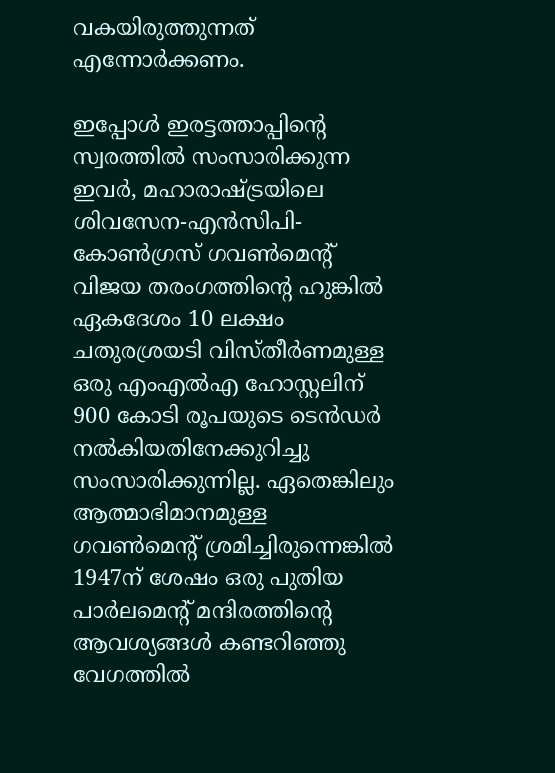വകയിരുത്തുന്നത് എന്നോര്‍ക്കണം.

ഇപ്പോള്‍ ഇരട്ടത്താപ്പിന്റെ സ്വരത്തില്‍ സംസാരിക്കുന്ന ഇവര്‍, മഹാരാഷ്‌ട്രയിലെ ശിവസേന-എന്‍സിപി-കോണ്‍ഗ്രസ് ഗവണ്‍മെന്റ് വിജയ തരംഗത്തിന്റെ ഹുങ്കില്‍ ഏകദേശം 10 ലക്ഷം ചതുരശ്രയടി വിസ്തീര്‍ണമുള്ള ഒരു എംഎല്‍എ ഹോസ്റ്റലിന് 900 കോടി രൂപയുടെ ടെന്‍ഡര്‍ നല്‍കിയതിനേക്കുറിച്ചു സംസാരിക്കുന്നില്ല. ഏതെങ്കിലും ആത്മാഭിമാനമുള്ള ഗവണ്‍മെന്റ് ശ്രമിച്ചിരുന്നെങ്കില്‍ 1947ന് ശേഷം ഒരു പുതിയ പാര്‍ലമെന്റ് മന്ദിരത്തിന്റെ ആവശ്യങ്ങള്‍ കണ്ടറിഞ്ഞു വേഗത്തില്‍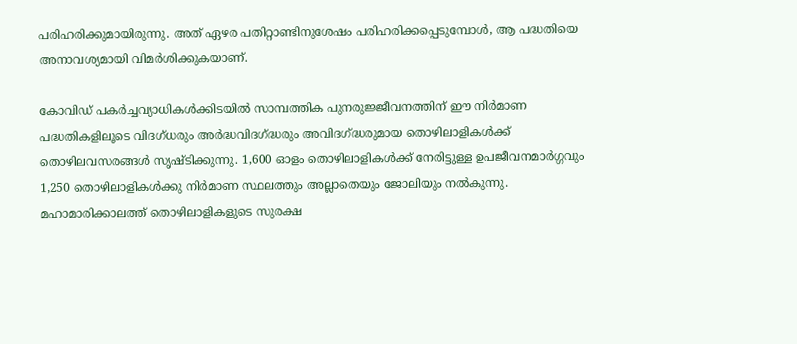പരിഹരിക്കുമായിരുന്നു. അത് ഏഴര പതിറ്റാണ്ടിനുശേഷം പരിഹരിക്കപ്പെടുമ്പോള്‍, ആ പദ്ധതിയെ അനാവശ്യമായി വിമര്‍ശിക്കുകയാണ്.

കോവിഡ് പകര്‍ച്ചവ്യാധികള്‍ക്കിടയില്‍ സാമ്പത്തിക പുനരുജ്ജീവനത്തിന് ഈ നിര്‍മാണ പദ്ധതികളിലൂടെ വിദഗ്ധരും അര്‍ദ്ധവിദഗ്‌ദ്ധരും അവിദഗ്‌ദ്ധരുമായ തൊഴിലാളികള്‍ക്ക് തൊഴിലവസരങ്ങള്‍ സൃഷ്ടിക്കുന്നു. 1,600 ഓളം തൊഴിലാളികള്‍ക്ക് നേരിട്ടുള്ള ഉപജീവനമാര്‍ഗ്ഗവും 1,250 തൊഴിലാളികള്‍ക്കു നിര്‍മാണ സ്ഥലത്തും അല്ലാതെയും ജോലിയും നല്‍കുന്നു. മഹാമാരിക്കാലത്ത് തൊഴിലാളികളുടെ സുരക്ഷ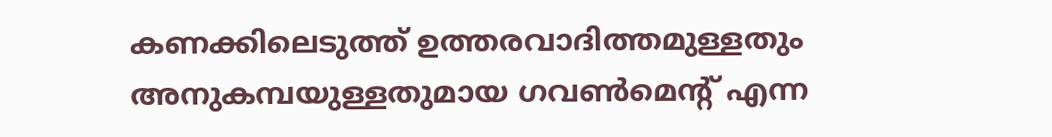കണക്കിലെടുത്ത് ഉത്തരവാദിത്തമുള്ളതും അനുകമ്പയുള്ളതുമായ ഗവണ്‍മെന്റ് എന്ന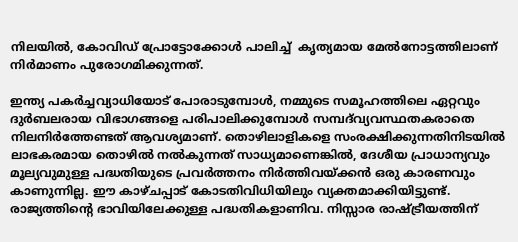നിലയില്‍, കോവിഡ് പ്രോട്ടോക്കോള്‍ പാലിച്ച്  കൃത്യമായ മേല്‍നോട്ടത്തിലാണ് നിര്‍മാണം പുരോഗമിക്കുന്നത്.

ഇന്ത്യ പകര്‍ച്ചവ്യാധിയോട് പോരാടുമ്പോള്‍, നമ്മുടെ സമൂഹത്തിലെ ഏറ്റവും ദുര്‍ബലരായ വിഭാഗങ്ങളെ പരിപാലിക്കുമ്പോള്‍ സമ്പദ്‌വ്യവസ്ഥതകരാതെ നിലനിര്‍ത്തേണ്ടത് ആവശ്യമാണ്. തൊഴിലാളികളെ സംരക്ഷിക്കുന്നതിനിടയില്‍ ലാഭകരമായ തൊഴില്‍ നല്‍കുന്നത് സാധ്യമാണെങ്കില്‍, ദേശീയ പ്രാധാന്യവും മൂല്യവുമുള്ള പദ്ധതിയുടെ പ്രവര്‍ത്തനം നിര്‍ത്തിവയ്‌ക്കന്‍ ഒരു കാരണവും കാണുന്നില്ല. ഈ കാഴ്ചപ്പാട് കോടതിവിധിയിലും വ്യക്തമാക്കിയിട്ടുണ്ട്. രാജ്യത്തിന്റെ ഭാവിയിലേക്കുള്ള പദ്ധതികളാണിവ. നിസ്സാര രാഷ്‌ട്രീയത്തിന്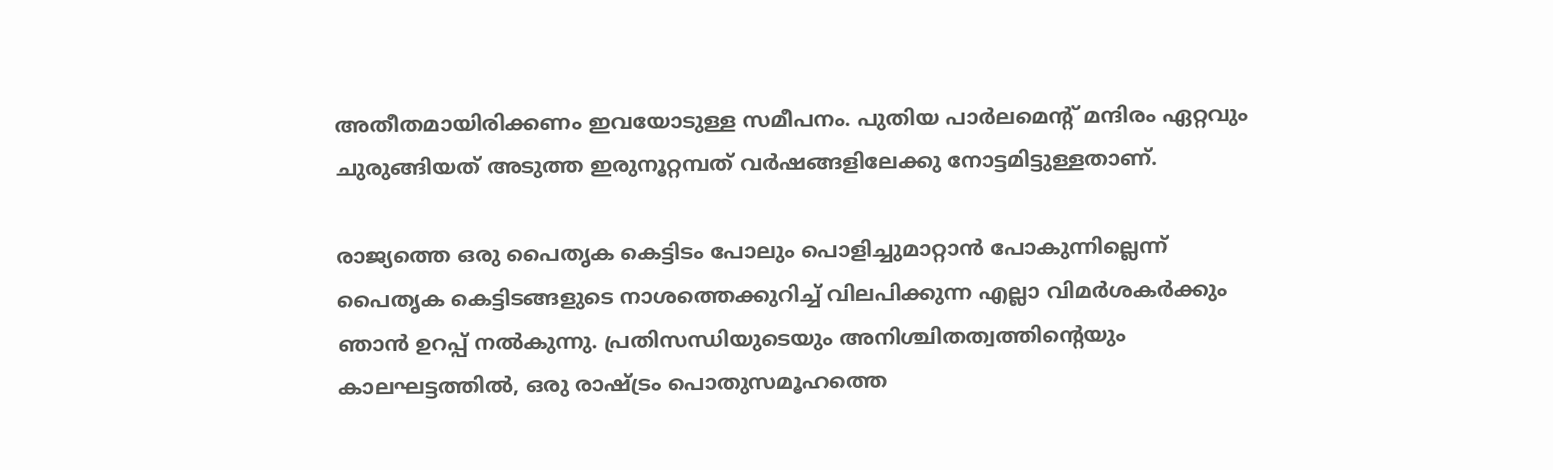അതീതമായിരിക്കണം ഇവയോടുള്ള സമീപനം. പുതിയ പാര്‍ലമെന്റ് മന്ദിരം ഏറ്റവും ചുരുങ്ങിയത് അടുത്ത ഇരുനൂറ്റമ്പത് വര്‍ഷങ്ങളിലേക്കു നോട്ടമിട്ടുള്ളതാണ്.

രാജ്യത്തെ ഒരു പൈതൃക കെട്ടിടം പോലും പൊളിച്ചുമാറ്റാന്‍ പോകുന്നില്ലെന്ന് പൈതൃക കെട്ടിടങ്ങളുടെ നാശത്തെക്കുറിച്ച് വിലപിക്കുന്ന എല്ലാ വിമര്‍ശകര്‍ക്കും ഞാന്‍ ഉറപ്പ് നല്‍കുന്നു. പ്രതിസന്ധിയുടെയും അനിശ്ചിതത്വത്തിന്റെയും കാലഘട്ടത്തില്‍, ഒരു രാഷ്‌ട്രം പൊതുസമൂഹത്തെ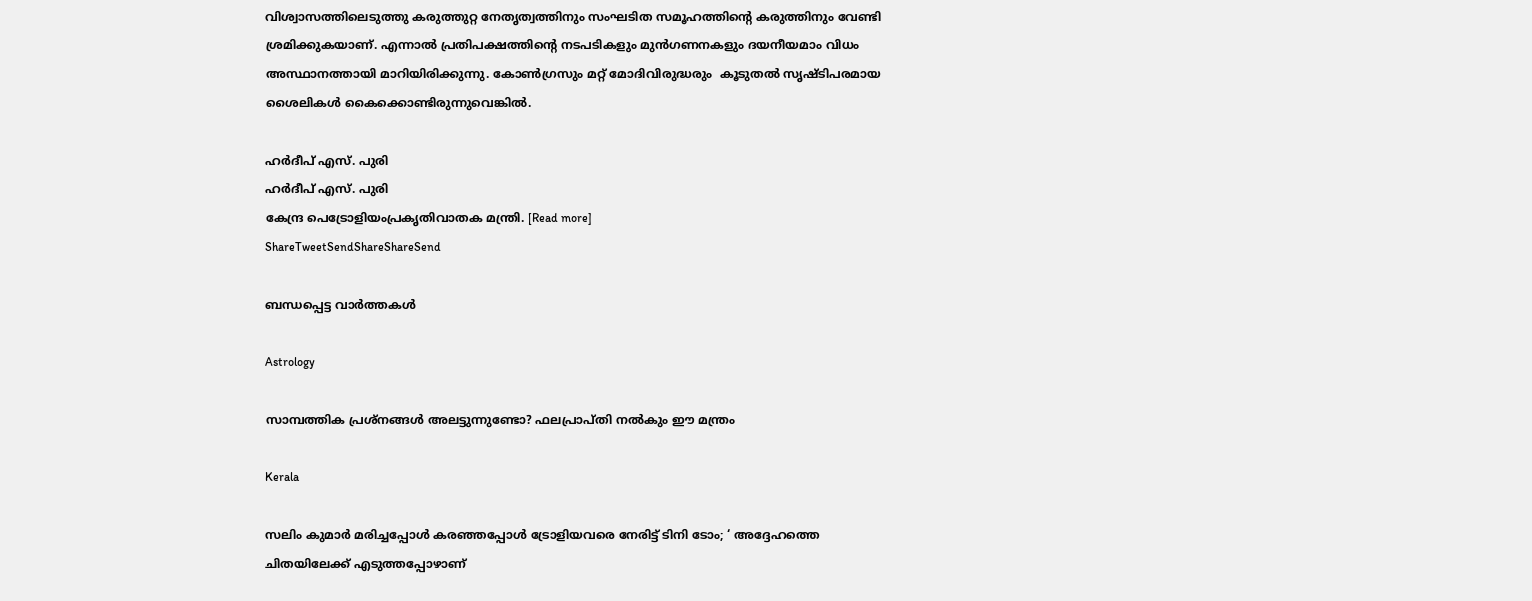വിശ്വാസത്തിലെടുത്തു കരുത്തുറ്റ നേതൃത്വത്തിനും സംഘടിത സമൂഹത്തിന്റെ കരുത്തിനും വേണ്ടി ശ്രമിക്കുകയാണ്. എന്നാല്‍ പ്രതിപക്ഷത്തിന്റെ നടപടികളും മുന്‍ഗണനകളും ദയനീയമാം വിധം അസ്ഥാനത്തായി മാറിയിരിക്കുന്നു. കോണ്‍ഗ്രസും മറ്റ് മോദിവിരുദ്ധരും  കൂടുതല്‍ സൃഷ്ടിപരമായ ശൈലികള്‍ കൈക്കൊണ്ടിരുന്നുവെങ്കില്‍.

ഹര്‍ദീപ് എസ്. പുരി
ഹര്‍ദീപ് എസ്. പുരി
കേന്ദ്ര പെട്രോളിയംപ്രകൃതിവാതക മന്ത്രി. [Read more]
ShareTweetSendShareShareSend

ബന്ധപ്പെട്ട വാര്‍ത്തകള്‍

Astrology

സാമ്പത്തിക പ്രശ്നങ്ങൾ അലട്ടുന്നുണ്ടോ? ഫലപ്രാപ്തി നൽകും ഈ മന്ത്രം

Kerala

സലിം കുമാര്‍ മരിച്ചപ്പോള്‍ കര‌ഞ്ഞപ്പോള്‍ ട്രോളിയവരെ നേരിട്ട് ടിനി ടോം; ‘ അദ്ദേഹത്തെ ചിതയിലേക്ക് എടുത്തപ്പോഴാണ്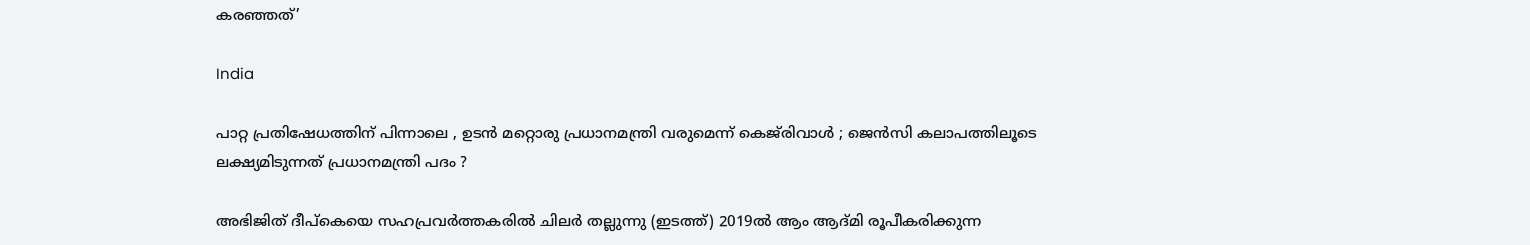കരഞ്ഞത്’

India

പാറ്റ പ്രതിഷേധത്തിന് പിന്നാലെ , ഉടൻ മറ്റൊരു പ്രധാനമന്ത്രി വരുമെന്ന് കെജ്‌രിവാൾ ; ജെൻസി കലാപത്തിലൂടെ ലക്ഷ്യമിടുന്നത് പ്രധാനമന്ത്രി പദം ?

അഭിജിത് ദീപ്കെയെ സഹപ്രവര്‍ത്തകരില്‍ ചിലര്‍ തല്ലുന്നു (ഇടത്ത്) 2019ല്‍ ആം ആദ്മി രൂപീകരിക്കുന്ന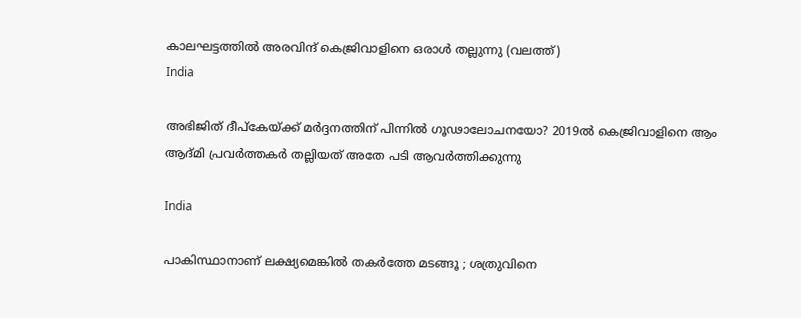കാലഘട്ടത്തില്‍ അരവിന്ദ് കെജ്രിവാളിനെ ഒരാള്‍ തല്ലുന്നു (വലത്ത്)
India

അഭിജിത് ദീപ്കേയ്‌ക്ക് മര്‍ദ്ദനത്തിന് പിന്നില്‍ ഗൂഢാലോചനയോ? 2019ല്‍ കെജ്രിവാളിനെ ആം ആദ്മി പ്രവര്‍ത്തകര്‍ തല്ലിയത് അതേ പടി ആവര്‍ത്തിക്കുന്നു

India

പാകിസ്ഥാനാണ് ലക്ഷ്യമെങ്കിൽ തകർത്തേ മടങ്ങൂ ; ശത്രുവിനെ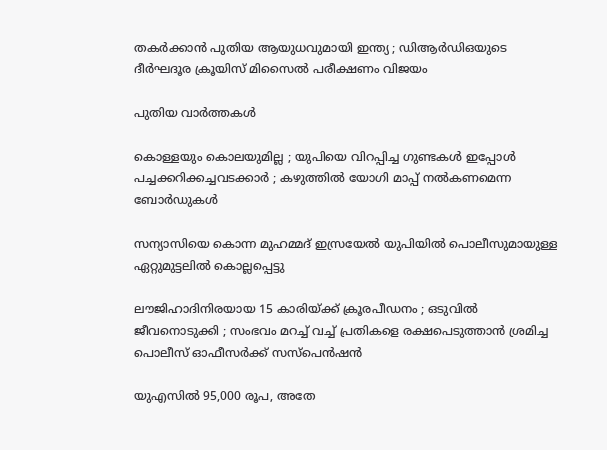തകർക്കാൻ പുതിയ ആയുധവുമായി ഇന്ത്യ ; ഡിആർഡിഒയുടെ ദീർഘദൂര ക്രൂയിസ് മിസൈൽ പരീക്ഷണം വിജയം

പുതിയ വാര്‍ത്തകള്‍

കൊള്ളയും കൊലയുമില്ല ; യുപിയെ വിറപ്പിച്ച ഗുണ്ടകൾ ഇപ്പോൾ പച്ചക്കറിക്കച്ചവടക്കാർ ; കഴുത്തിൽ യോഗി മാപ്പ് നൽകണമെന്ന ബോർഡുകൾ

സന്യാസിയെ കൊന്ന മുഹമ്മദ് ഇസ്രയേല്‍ യുപിയില്‍ പൊലീസുമായുള്ള ഏറ്റുമുട്ടലില്‍ കൊല്ലപ്പെട്ടു

ലൗജിഹാദിനിരയായ 15 കാരിയ്‌ക്ക് ക്രൂരപീഡനം ; ഒടുവിൽ ജീവനൊടുക്കി ; സംഭവം മറച്ച് വച്ച് പ്രതികളെ രക്ഷപെടുത്താൻ ശ്രമിച്ച പൊലീസ് ഓഫീസർക്ക് സസ്പെൻഷൻ

യുഎസില്‍ 95,000 രൂപ, അതേ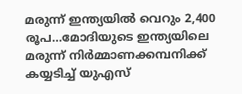മരുന്ന് ഇന്ത്യയില്‍ വെറും 2,400 രൂപ…മോദിയുടെ ഇന്ത്യയിലെ മരുന്ന് നിര്‍മ്മാണക്കമ്പനിക്ക് കയ്യടിച്ച് യുഎസ്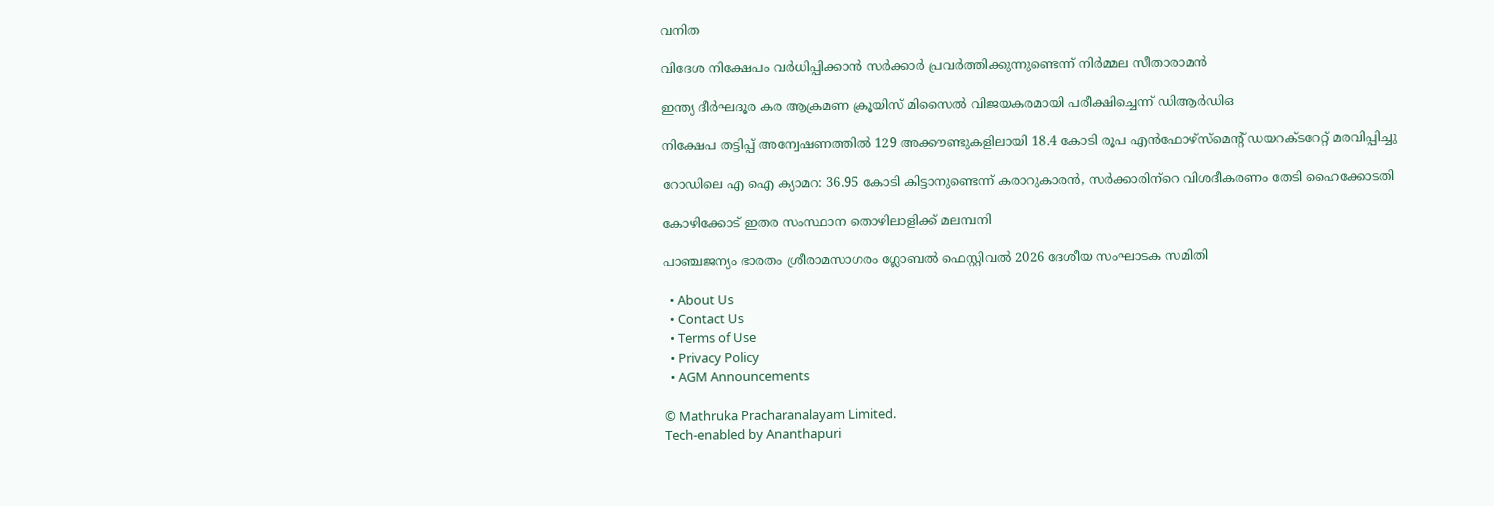വനിത

വിദേശ നിക്ഷേപം വർധിപ്പിക്കാൻ സർക്കാർ പ്രവർത്തിക്കുന്നുണ്ടെന്ന് നിർമ്മല സീതാരാമൻ

ഇന്ത്യ ദീർഘദൂര കര ആക്രമണ ക്രൂയിസ് മിസൈൽ വിജയകരമായി പരീക്ഷിച്ചെന്ന് ഡിആർഡിഒ

നിക്ഷേപ തട്ടിപ്പ് അന്വേഷണത്തിൽ 129 അക്കൗണ്ടുകളിലായി 18.4 കോടി രൂപ എൻഫോഴ്‌സ്‌മെന്റ് ഡയറക്ടറേറ്റ് മരവിപ്പിച്ചു

റോഡിലെ എ ഐ ക്യാമറ: 36.95 കോടി കിട്ടാനുണ്ടെന്ന് കരാറുകാരന്‍, സര്‍ക്കാരിന്‌റെ വിശദീകരണം തേടി ഹൈക്കോടതി

കോഴിക്കോട് ഇതര സംസ്ഥാന തൊഴിലാളിക്ക് മലമ്പനി

പാഞ്ചജന്യം ഭാരതം ശ്രീരാമസാഗരം ഗ്ലോബല്‍ ഫെസ്റ്റിവല്‍ 2026 ദേശീയ സംഘാടക സമിതി

  • About Us
  • Contact Us
  • Terms of Use
  • Privacy Policy
  • AGM Announcements

© Mathruka Pracharanalayam Limited.
Tech-enabled by Ananthapuri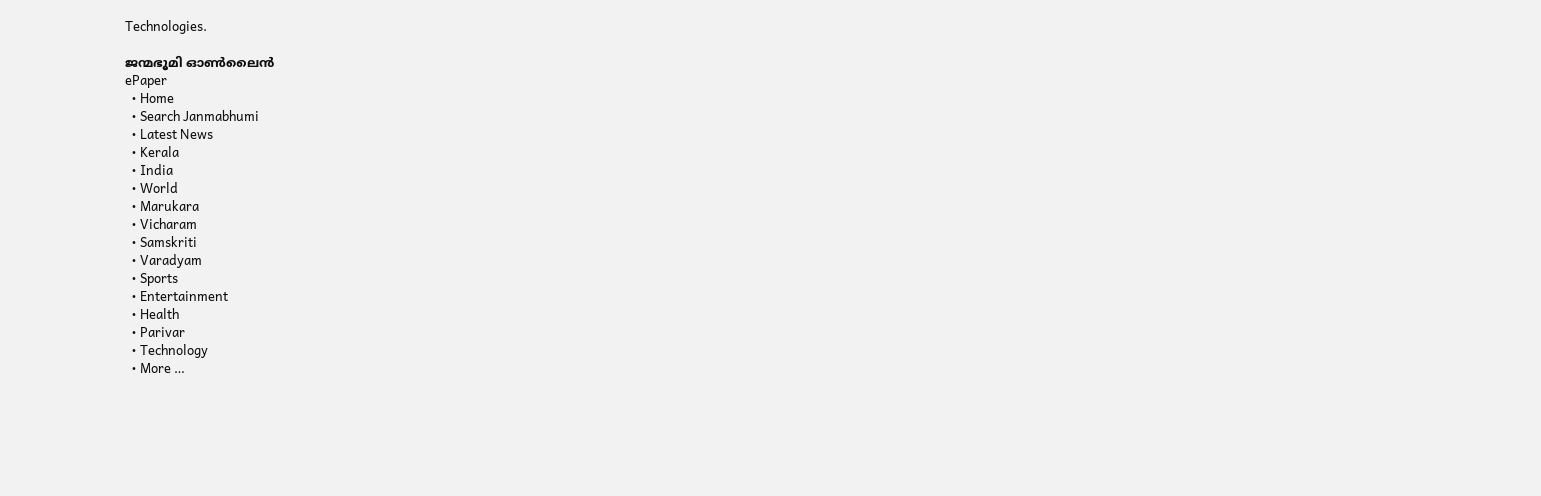Technologies.

ജന്മഭൂമി ഓണ്‍ലൈന്‍
ePaper
  • Home
  • Search Janmabhumi
  • Latest News
  • Kerala
  • India
  • World
  • Marukara
  • Vicharam
  • Samskriti
  • Varadyam
  • Sports
  • Entertainment
  • Health
  • Parivar
  • Technology
  • More …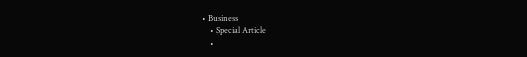• Business
    • Special Article
    •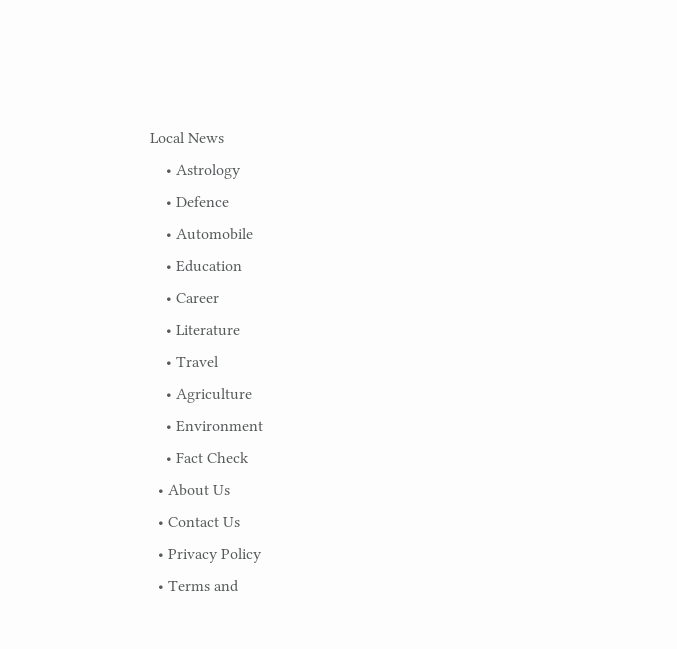Local News
    • Astrology
    • Defence
    • Automobile
    • Education
    • Career
    • Literature
    • Travel
    • Agriculture
    • Environment
    • Fact Check
  • About Us
  • Contact Us
  • Privacy Policy
  • Terms and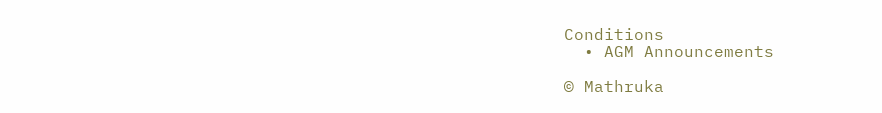Conditions
  • AGM Announcements

© Mathruka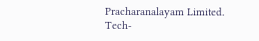Pracharanalayam Limited.
Tech-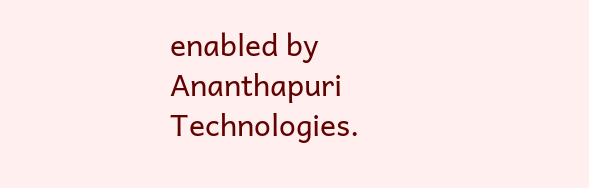enabled by Ananthapuri Technologies.